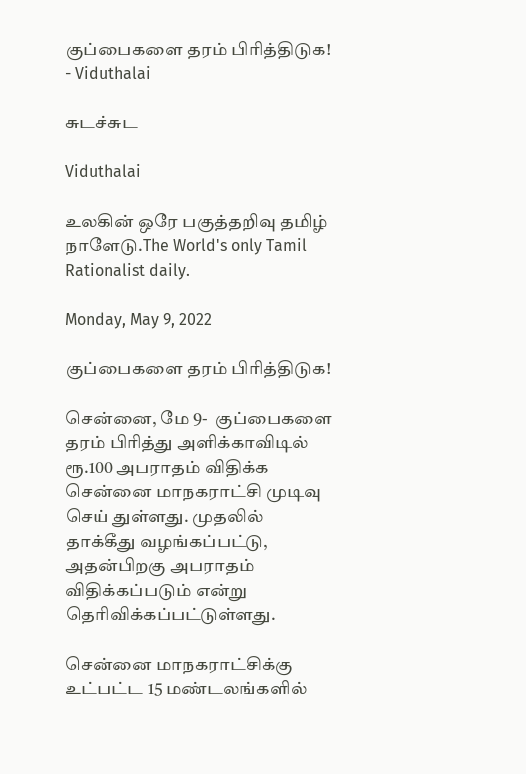குப்பைகளை தரம் பிரித்திடுக! - Viduthalai

சுடச்சுட

Viduthalai

உலகின் ஒரே பகுத்தறிவு தமிழ் நாளேடு.The World's only Tamil Rationalist daily.

Monday, May 9, 2022

குப்பைகளை தரம் பிரித்திடுக!

சென்னை, மே 9-  குப்பைகளை தரம் பிரித்து அளிக்காவிடில் ரூ.100 அபராதம் விதிக்க சென்னை மாநகராட்சி முடிவு செய் துள்ளது. முதலில் தாக்கீது வழங்கப்பட்டு, அதன்பிறகு அபராதம் விதிக்கப்படும் என்று தெரிவிக்கப்பட்டுள்ளது.

சென்னை மாநகராட்சிக்கு உட்பட்ட 15 மண்டலங்களில்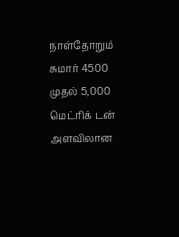நாள்தோறும் சுமார் 4500 முதல் 5,000 மெட்ரிக் டன் அளவிலான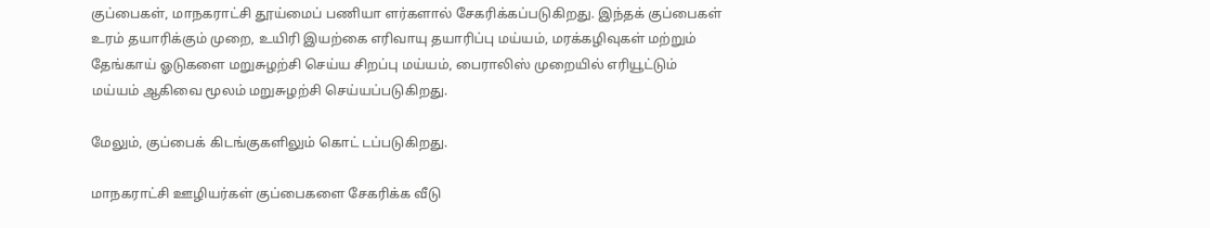குப்பைகள், மாநகராட்சி தூய்மைப் பணியா ளர்களால் சேகரிக்கப்படுகிறது. இந்தக் குப்பைகள் உரம் தயாரிக்கும் முறை, உயிரி இயற்கை எரிவாயு தயாரிப்பு மய்யம், மரக்கழிவுகள் மற்றும் தேங்காய் ஓடுகளை மறுசுழற்சி செய்ய சிறப்பு மய்யம், பைராலிஸ் முறையில் எரியூட்டும் மய்யம் ஆகிவை மூலம் மறுசுழற்சி செய்யப்படுகிறது.

மேலும், குப்பைக் கிடங்குகளிலும் கொட் டப்படுகிறது.

மாநகராட்சி ஊழியர்கள் குப்பைகளை சேகரிக்க வீடு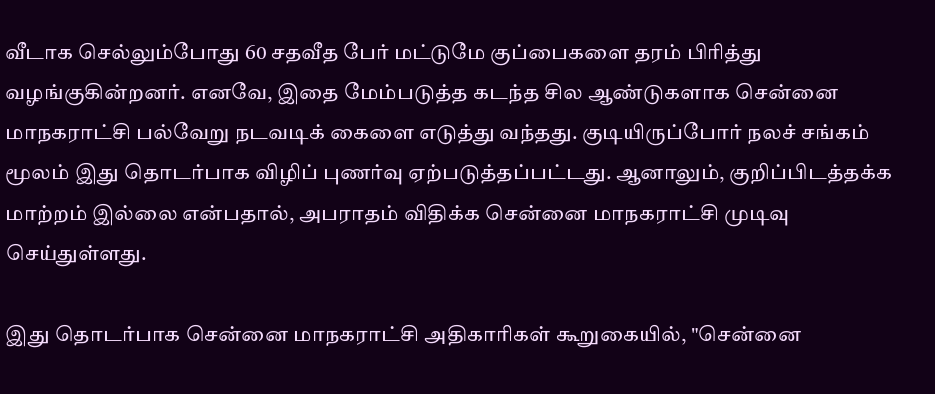வீடாக செல்லும்போது 60 சதவீத பேர் மட்டுமே குப்பைகளை தரம் பிரித்து வழங்குகின்றனர். எனவே, இதை மேம்படுத்த கடந்த சில ஆண்டுகளாக சென்னை மாநகராட்சி பல்வேறு நடவடிக் கைளை எடுத்து வந்தது. குடியிருப்போர் நலச் சங்கம் மூலம் இது தொடர்பாக விழிப் புணர்வு ஏற்படுத்தப்பட்டது. ஆனாலும், குறிப்பிடத்தக்க மாற்றம் இல்லை என்பதால், அபராதம் விதிக்க சென்னை மாநகராட்சி முடிவு செய்துள்ளது.

இது தொடர்பாக சென்னை மாநகராட்சி அதிகாரிகள் கூறுகையில், "சென்னை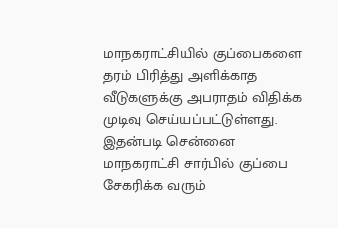மாநகராட்சியில் குப்பைகளை தரம் பிரித்து அளிக்காத வீடுகளுக்கு அபராதம் விதிக்க முடிவு செய்யப்பட்டுள்ளது. இதன்படி சென்னை மாநகராட்சி சார்பில் குப்பை சேகரிக்க வரும்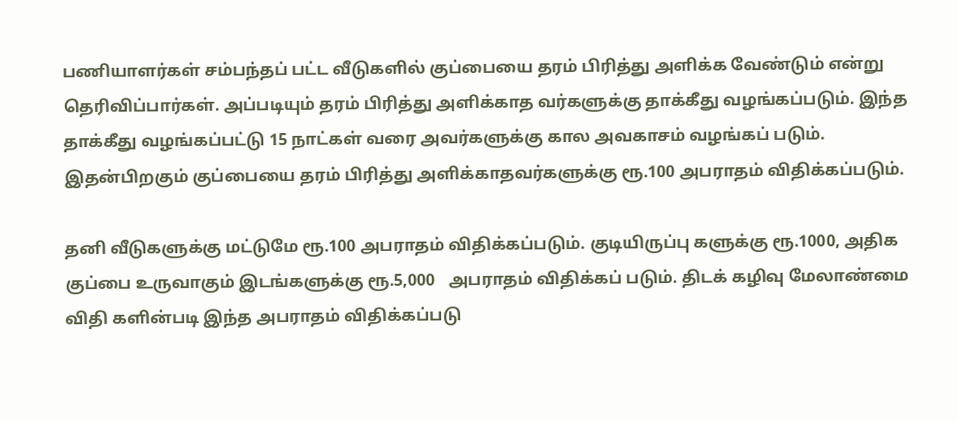பணியாளர்கள் சம்பந்தப் பட்ட வீடுகளில் குப்பையை தரம் பிரித்து அளிக்க வேண்டும் என்று தெரிவிப்பார்கள். அப்படியும் தரம் பிரித்து அளிக்காத வர்களுக்கு தாக்கீது வழங்கப்படும். இந்த தாக்கீது வழங்கப்பட்டு 15 நாட்கள் வரை அவர்களுக்கு கால அவகாசம் வழங்கப் படும். இதன்பிறகும் குப்பையை தரம் பிரித்து அளிக்காதவர்களுக்கு ரூ.100 அபராதம் விதிக்கப்படும்.

தனி வீடுகளுக்கு மட்டுமே ரூ.100 அபராதம் விதிக்கப்படும். குடியிருப்பு களுக்கு ரூ.1000, அதிக குப்பை உருவாகும் இடங்களுக்கு ரூ.5,000   அபராதம் விதிக்கப் படும். திடக் கழிவு மேலாண்மை விதி களின்படி இந்த அபராதம் விதிக்கப்படு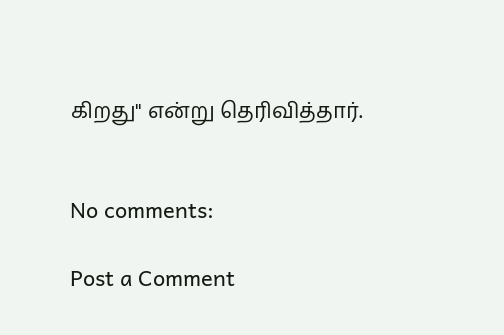கிறது" என்று தெரிவித்தார்.


No comments:

Post a Comment